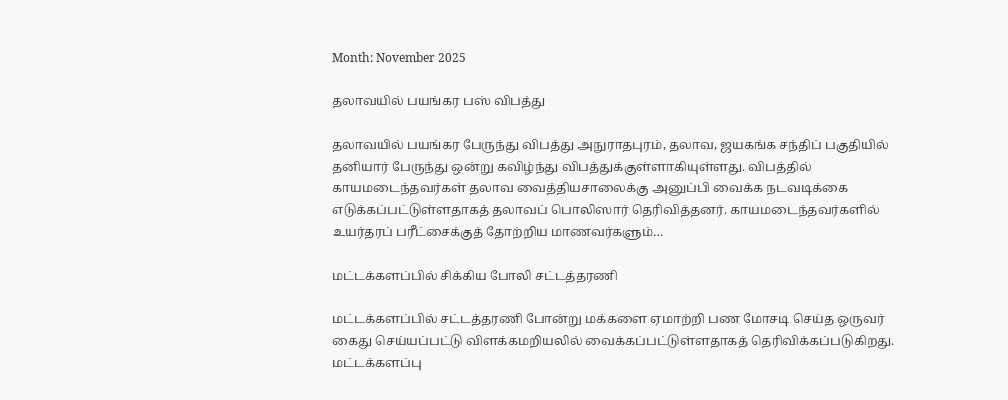Month: November 2025

தலாவயில் பயங்கர பஸ் விபத்து

தலாவயில் பயங்கர பேருந்து விபத்து அநுராதபுரம், தலாவ, ஜயகங்க சந்திப் பகுதியில் தனியார் பேருந்து ஒன்று கவிழ்ந்து விபத்துக்குள்ளாகியுள்ளது. விபத்தில் காயமடைந்தவர்கள் தலாவ வைத்தியசாலைக்கு அனுப்பி வைக்க நடவடிக்கை எடுக்கப்பட்டுள்ளதாகத் தலாவப் பொலிஸார் தெரிவித்தனர். காயமடைந்தவர்களில் உயர்தரப் பரீட்சைக்குத் தோற்றிய மாணவர்களும்…

மட்டக்களப்பில் சிக்கிய போலி சட்டத்தரணி

மட்டக்களப்பில் சட்டத்தரணி போன்று மக்களை ஏமாற்றி பண மோசடி செய்த ஒருவர் கைது செய்யப்பட்டு விளக்கமறியலில் வைக்கப்பட்டுள்ளதாகத் தெரிவிக்கப்படுகிறது. மட்டக்களப்பு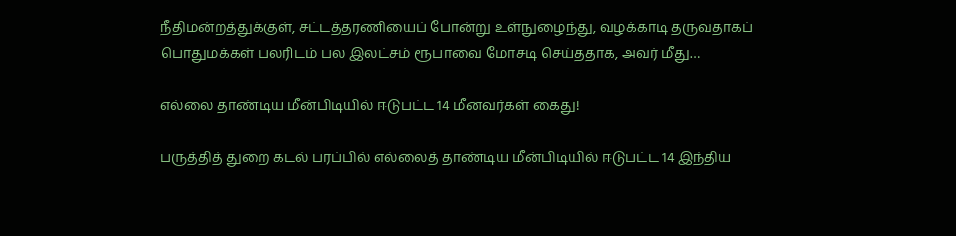நீதிமன்றத்துக்குள், சட்டத்தரணியைப் போன்று உள்நுழைந்து, வழக்காடி தருவதாகப் பொதுமக்கள் பலரிடம் பல இலட்சம் ரூபாவை மோசடி செய்ததாக, அவர் மீது…

எல்லை தாண்டிய மீன்பிடியில் ஈடுபட்ட 14 மீனவர்கள் கைது!

பருத்தித் துறை கடல் பரப்பில் எல்லைத் தாண்டிய மீன்பிடியில் ஈடுபட்ட 14 இந்திய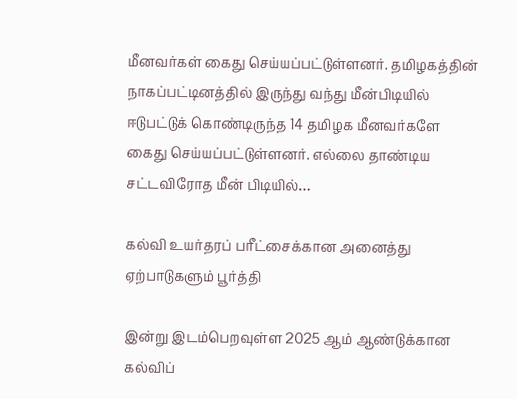மீனவர்கள் கைது செய்யப்பட்டுள்ளனர். தமிழகத்தின் நாகப்பட்டினத்தில் இருந்து வந்து மீன்பிடியில் ஈடுபட்டுக் கொண்டிருந்த 14 தமிழக மீனவர்களே கைது செய்யப்பட்டுள்ளனர். எல்லை தாண்டிய சட்டவிரோத மீன் பிடியில்…

கல்வி உயர்தரப் பரீட்சைக்கான அனைத்து ஏற்பாடுகளும் பூர்த்தி

இன்று இடம்பெறவுள்ள 2025 ஆம் ஆண்டுக்கான கல்விப்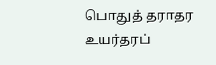பொதுத் தராதர உயர்தரப்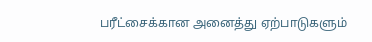பரீட்சைக்கான அனைத்து ஏற்பாடுகளும்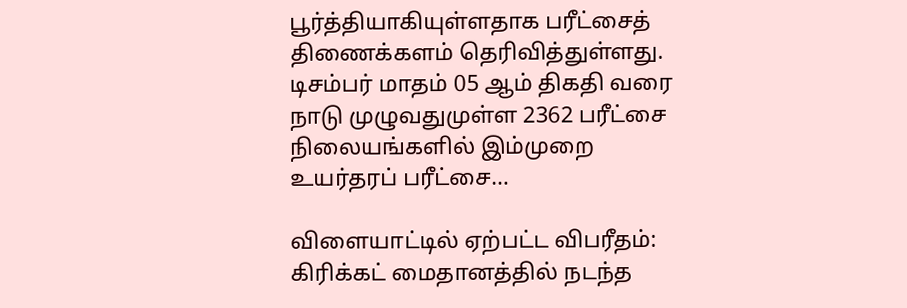பூர்த்தியாகியுள்ளதாக பரீட்சைத் திணைக்களம் தெரிவித்துள்ளது. டிசம்பர் மாதம் 05 ஆம் திகதி வரை நாடு முழுவதுமுள்ள 2362 பரீட்சை நிலையங்களில் இம்முறை உயர்தரப் பரீட்சை…

விளையாட்டில் ஏற்பட்ட விபரீதம்: கிரிக்கட் மைதானத்தில் நடந்த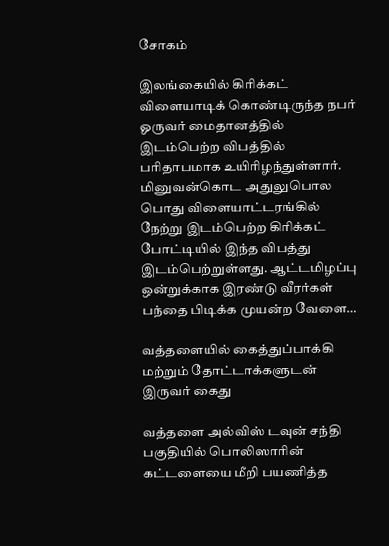சோகம்

இலங்கையில் கிரிக்கட் விளையாடிக் கொண்டிருந்த நபர் ஓருவர் மைதானத்தில் இடம்பெற்ற விபத்தில் பரிதாபமாக உயிரிழந்துள்ளார். மினுவன்கொட அதுலுபொல பொது விளையாட்டரங்கில் நேற்று இடம்பெற்ற கிரிக்கட் போட்டியில் இந்த விபத்து இடம்பெற்றுள்ளது. ஆட்டமிழப்பு ஒன்றுக்காக இரண்டு வீரர்கள் பந்தை பிடிக்க முயன்ற வேளை…

வத்தளையில் கைத்துப்பாக்கி மற்றும் தோட்டாக்களுடன் இருவர் கைது

வத்தளை அல்விஸ் டவுன் சந்தி பகுதியில் பொலிஸாரின் கட்டளையை மீறி பயணித்த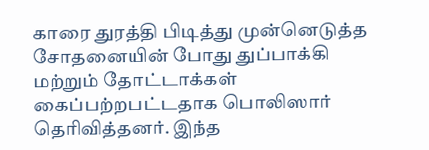காரை துரத்தி பிடித்து முன்னெடுத்த சோதனையின் போது துப்பாக்கி மற்றும் தோட்டாக்கள் கைப்பற்றபட்டதாக பொலிஸார் தெரிவித்தனர். இந்த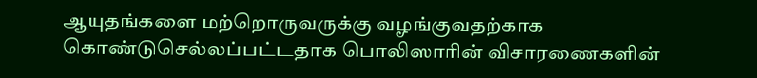ஆயுதங்களை மற்றொருவருக்கு வழங்குவதற்காக கொண்டுசெல்லப்பட்டதாக பொலிஸாரின் விசாரணைகளின்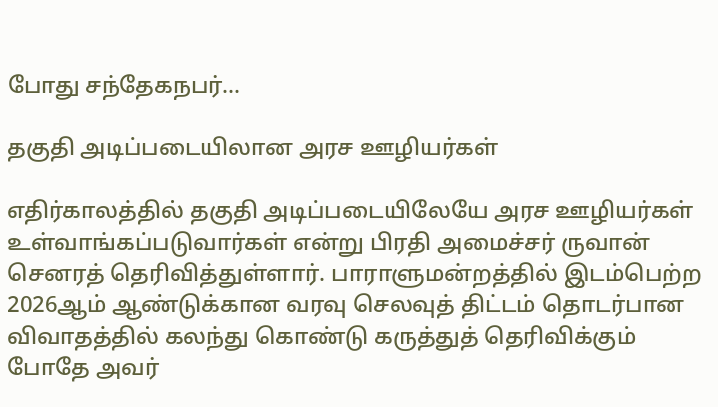போது சந்தேகநபர்…

தகுதி அடிப்படையிலான அரச ஊழியர்கள்

எதிர்காலத்தில் தகுதி அடிப்படையிலேயே அரச ஊழியர்கள் உள்வாங்கப்படுவார்கள் என்று பிரதி அமைச்சர் ருவான் செனரத் தெரிவித்துள்ளார். பாராளுமன்றத்தில் இடம்பெற்ற 2026ஆம் ஆண்டுக்கான வரவு செலவுத் திட்டம் தொடர்பான விவாதத்தில் கலந்து கொண்டு கருத்துத் தெரிவிக்கும் போதே அவர்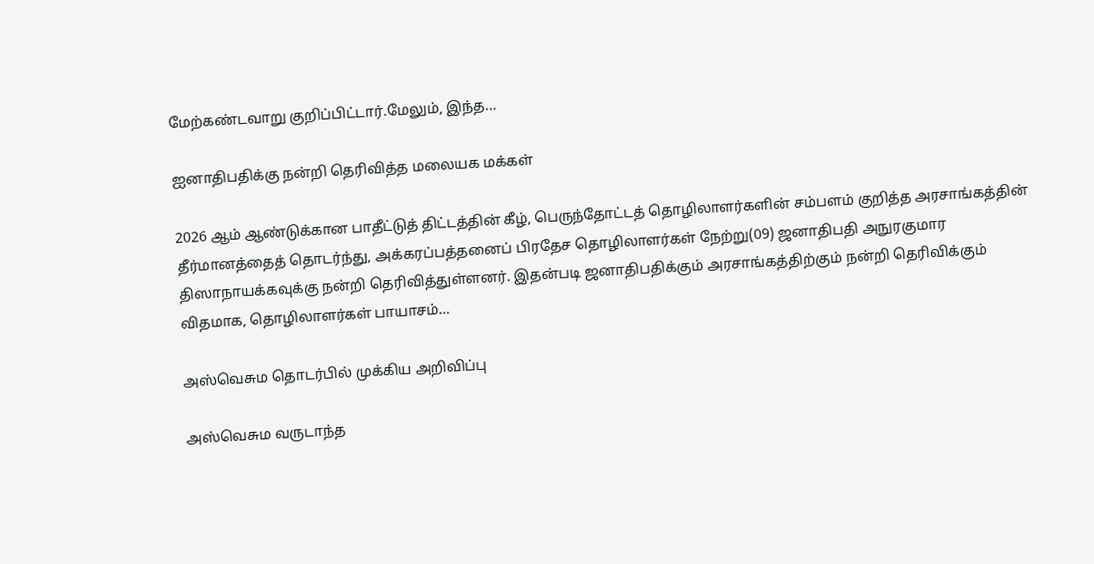மேற்கண்டவாறு குறிப்பிட்டார்.மேலும், இந்த…

ஐனாதிபதிக்கு நன்றி தெரிவித்த மலையக மக்கள்

2026 ஆம் ஆண்டுக்கான பாதீட்டுத் திட்டத்தின் கீழ், பெருந்தோட்டத் தொழிலாளர்களின் சம்பளம் குறித்த அரசாங்கத்தின் தீர்மானத்தைத் தொடர்ந்து, அக்கரப்பத்தனைப் பிரதேச தொழிலாளர்கள் நேற்று(09) ஜனாதிபதி அநுரகுமார திஸாநாயக்கவுக்கு நன்றி தெரிவித்துள்ளனர். இதன்படி ஜனாதிபதிக்கும் அரசாங்கத்திற்கும் நன்றி தெரிவிக்கும் விதமாக, தொழிலாளர்கள் பாயாசம்…

அஸ்வெசும தொடர்பில் முக்கிய அறிவிப்பு

அஸ்வெசும வருடாந்த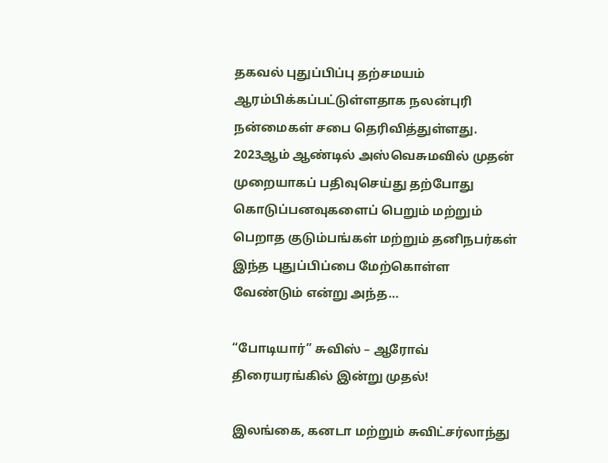தகவல் புதுப்பிப்பு தற்சமயம் ஆரம்பிக்கப்பட்டுள்ளதாக நலன்புரி நன்மைகள் சபை தெரிவித்துள்ளது. 2023ஆம் ஆண்டில் அஸ்வெசுமவில் முதன் முறையாகப் பதிவுசெய்து தற்போது கொடுப்பனவுகளைப் பெறும் மற்றும் பெறாத குடும்பங்கள் மற்றும் தனிநபர்கள் இந்த புதுப்பிப்பை மேற்கொள்ள வேண்டும் என்று அந்த…

“போடியார்” சுவிஸ் – ஆரோவ் திரையரங்கில் இன்று முதல்!

இலங்கை, கனடா மற்றும் சுவிட்சர்லாந்து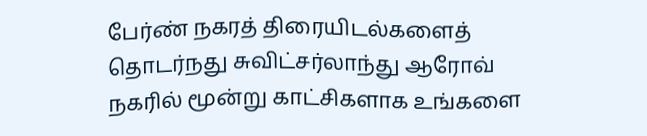பேர்ண் நகரத் திரையிடல்களைத் தொடர்நது சுவிட்சர்லாந்து ஆரோவ் நகரில் மூன்று காட்சிகளாக உங்களை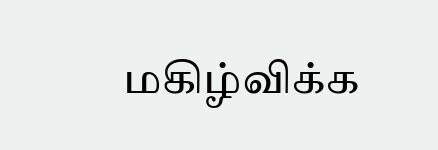மகிழ்விக்க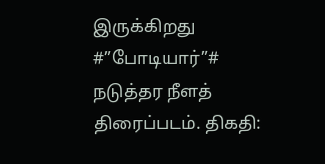இருக்கிறது #”போடியார்”# நடுத்தர நீளத் திரைப்படம். திகதி: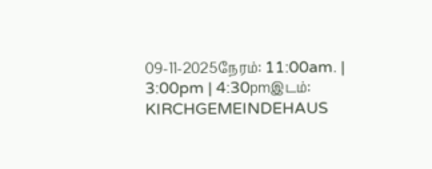09-11-2025நேரம்: 11:00am. | 3:00pm | 4:30pmஇடம்: KIRCHGEMEINDEHAUS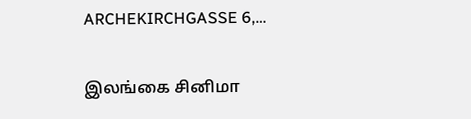ARCHEKIRCHGASSE 6,…

இலங்கை சினிமா